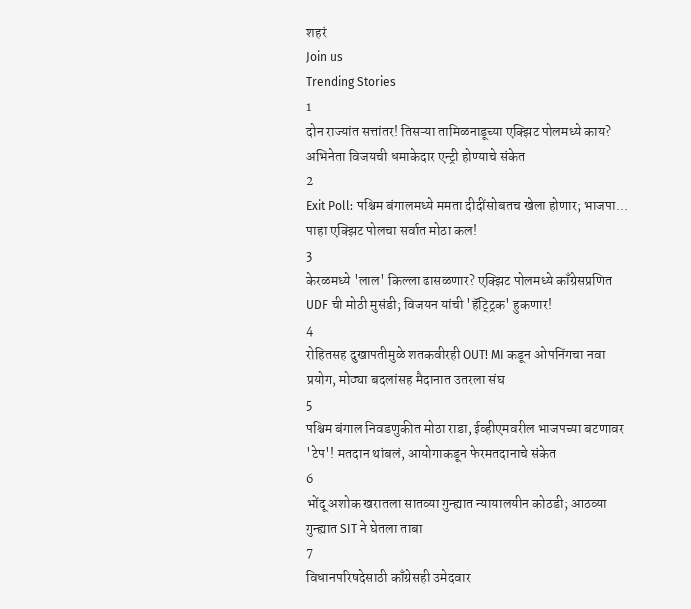शहरं
Join us
Trending Stories
1
दोन राज्यांत सत्तांतर! तिसऱ्या तामिळनाडूच्या एक्झिट पोलमध्ये काय? अभिनेता विजयची धमाकेदार एन्ट्री होण्याचे संकेत
2
Exit Poll: पश्चिम बंगालमध्ये ममता दीदींसोबतच खेला होणार; भाजपा... पाहा एक्झिट पोलचा सर्वात मोठा कल!
3
केरळमध्ये 'लाल' किल्ला ढासळणार? एक्झिट पोलमध्ये काँग्रेसप्रणित UDF ची मोठी मुसंडी; विजयन यांची 'हॅट्ट्रिक' हुकणार!
4
रोहितसह दुखापतीमुळे शतकवीरही OUT! MI कडून ओपनिंगचा नवा प्रयोग, मोठ्या बदलांसह मैदानात उतरला संघ
5
पश्चिम बंगाल निवडणुकीत मोठा राडा, ईव्हीएमवरील भाजपच्या बटणावर 'टेप'! मतदान थांबलं, आयोगाकडून फेरमतदानाचे संकेत
6
भोंदू अशोक खरातला सातव्या गुन्ह्यात न्यायालयीन कोठडी; आठव्या गुन्ह्यात SIT ने घेतला ताबा
7
विधानपरिषदेसाठी काँग्रेसही उमेदवार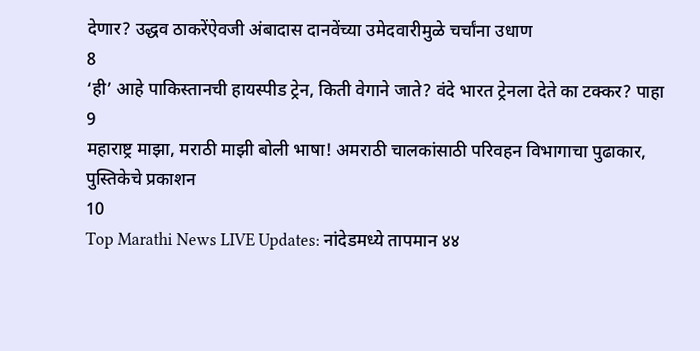देणार? उद्धव ठाकरेंऐवजी अंबादास दानवेंच्या उमेदवारीमुळे चर्चांना उधाण
8
‘ही’ आहे पाकिस्तानची हायस्पीड ट्रेन, किती वेगाने जाते? वंदे भारत ट्रेनला देते का टक्कर? पाहा
9
महाराष्ट्र माझा, मराठी माझी बोली भाषा! अमराठी चालकांसाठी परिवहन विभागाचा पुढाकार, पुस्तिकेचे प्रकाशन
10
Top Marathi News LIVE Updates: नांदेडमध्ये तापमान ४४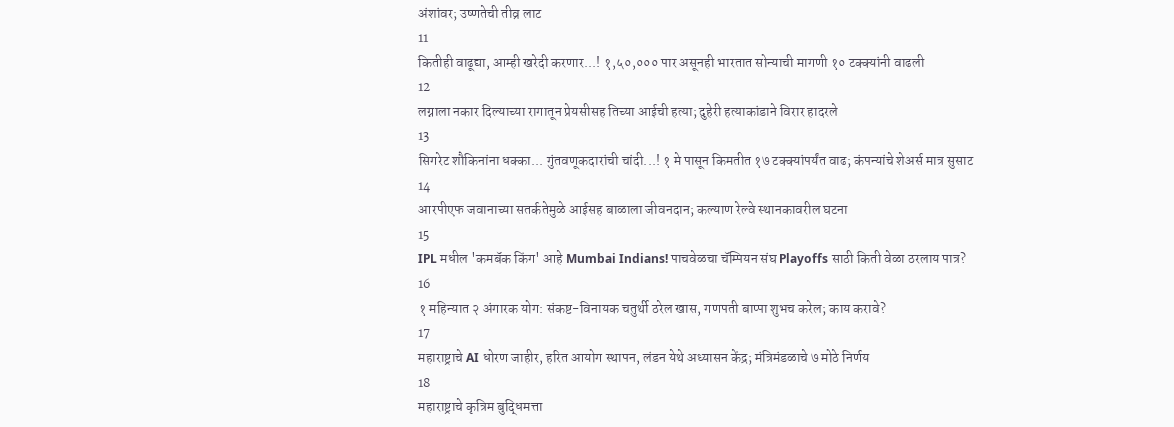अंशांवर; उष्णतेची तीव्र लाट
11
कितीही वाढूद्या, आम्ही खरेदी करणार...! १,५०,००० पार असूनही भारतात सोन्याची मागणी १० टक्क्यांनी वाढली
12
लग्नाला नकार दिल्याच्या रागातून प्रेयसीसह तिच्या आईची हत्या; दुहेरी हत्याकांडाने विरार हादरले
13
सिगरेट शौकिनांना धक्का... गुंतवणूकदारांची चांदी...! १ मे पासून किमतीत १७ टक्क्यांपर्यंत वाढ; कंपन्यांचे शेअर्स मात्र सुसाट
14
आरपीएफ जवानाच्या सतर्कतेमुळे आईसह बाळाला जीवनदान; कल्याण रेल्वे स्थानकावरील घटना
15
IPL मधील 'कमबॅक किंग' आहे Mumbai Indians! पाचवेळचा चॅम्पियन संघ Playoffs साठी किती वेळा ठरलाय पात्र?
16
१ महिन्यात २ अंगारक योग: संकष्ट-विनायक चतुर्थी ठरेल खास, गणपती बाप्पा शुभच करेल; काय करावे?
17
महाराष्ट्राचे AI धोरण जाहीर, हरित आयोग स्थापन, लंडन येथे अध्यासन केंद्र; मंत्रिमंडळाचे ७ मोठे निर्णय
18
महाराष्ट्राचे कृत्रिम बुद्धिमत्ता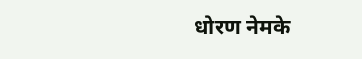धोरण नेमके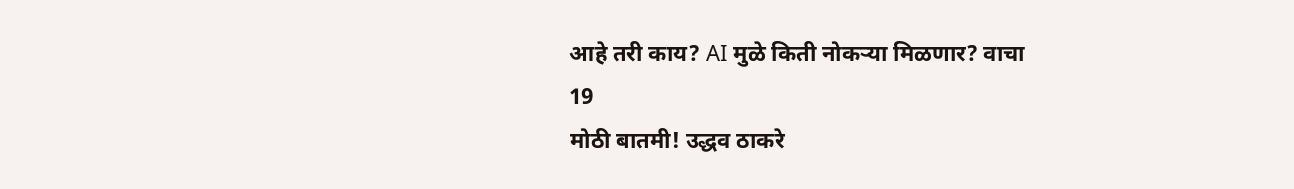आहे तरी काय? AI मुळे किती नोकऱ्या मिळणार? वाचा
19
मोठी बातमी! उद्धव ठाकरे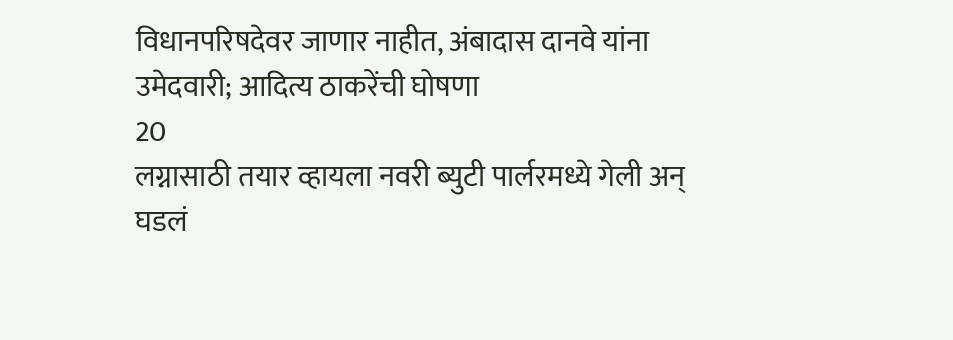विधानपरिषदेवर जाणार नाहीत, अंबादास दानवे यांना उमेदवारी; आदित्य ठाकरेंची घोषणा
20
लग्नासाठी तयार व्हायला नवरी ब्युटी पार्लरमध्ये गेली अन् घडलं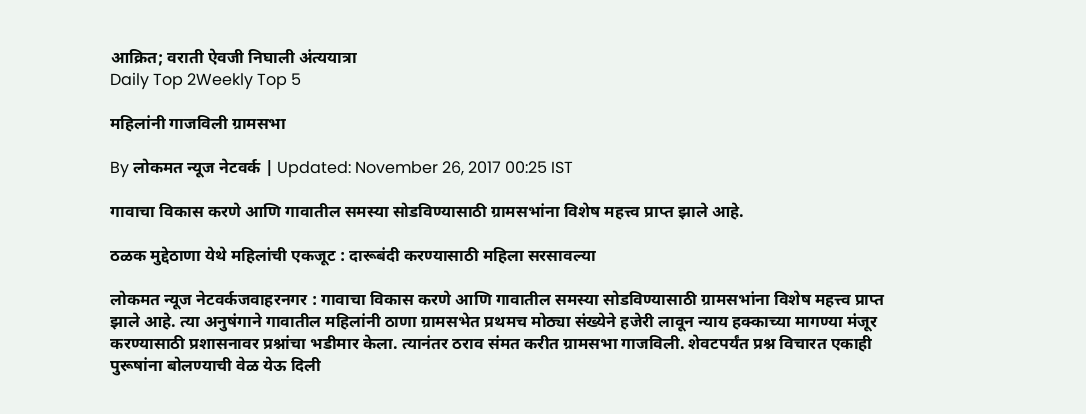आक्रित; वराती ऐवजी निघाली अंत्ययात्रा
Daily Top 2Weekly Top 5

महिलांनी गाजविली ग्रामसभा

By लोकमत न्यूज नेटवर्क | Updated: November 26, 2017 00:25 IST

गावाचा विकास करणे आणि गावातील समस्या सोडविण्यासाठी ग्रामसभांना विशेष महत्त्व प्राप्त झाले आहे.

ठळक मुद्देठाणा येथे महिलांची एकजूट : दारूबंदी करण्यासाठी महिला सरसावल्या

लोकमत न्यूज नेटवर्कजवाहरनगर : गावाचा विकास करणे आणि गावातील समस्या सोडविण्यासाठी ग्रामसभांना विशेष महत्त्व प्राप्त झाले आहे. त्या अनुषंगाने गावातील महिलांनी ठाणा ग्रामसभेत प्रथमच मोठ्या संख्येने हजेरी लावून न्याय हक्काच्या मागण्या मंजूर करण्यासाठी प्रशासनावर प्रश्नांचा भडीमार केला. त्यानंतर ठराव संमत करीत ग्रामसभा गाजविली. शेवटपर्यंत प्रश्न विचारत एकाही पुरूषांना बोलण्याची वेळ येऊ दिली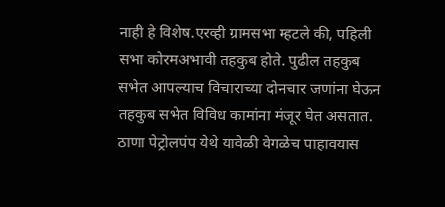नाही हे विशेष.एरव्ही ग्रामसभा म्हटले की, पहिली सभा कोरमअभावी तहकुब होते. पुढील तहकुब सभेत आपल्याच विचाराच्या दोनचार जणांना घेऊन तहकुब सभेत विविध कामांना मंजूर घेत असतात. ठाणा पेट्रोलपंप येथे यावेळी वेगळेच पाहावयास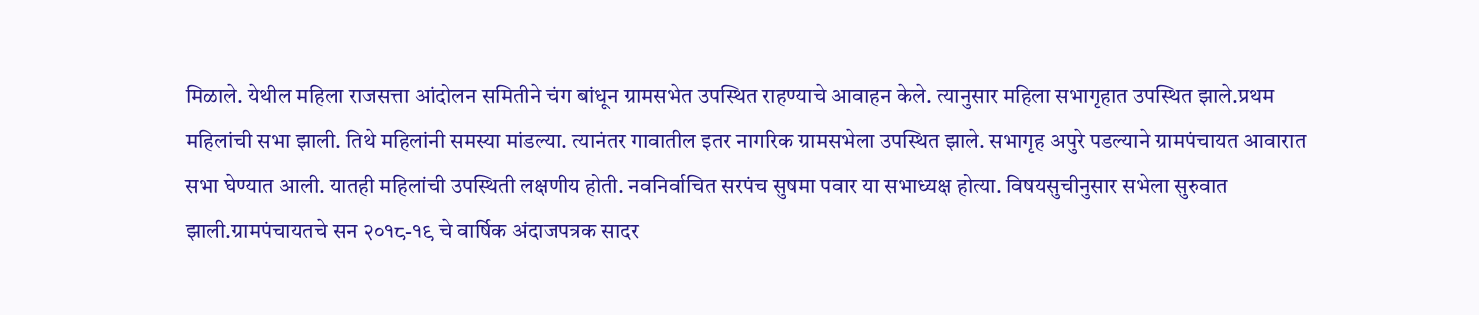मिळाले. येथील महिला राजसत्ता आंदोलन समितीने चंग बांधून ग्रामसभेत उपस्थित राहण्याचे आवाहन केले. त्यानुसार महिला सभागृहात उपस्थित झाले.प्रथम महिलांची सभा झाली. तिथे महिलांनी समस्या मांडल्या. त्यानंतर गावातील इतर नागरिक ग्रामसभेला उपस्थित झाले. सभागृह अपुरे पडल्याने ग्रामपंचायत आवारात सभा घेण्यात आली. यातही महिलांची उपस्थिती लक्षणीय होती. नवनिर्वाचित सरपंच सुषमा पवार या सभाध्यक्ष होत्या. विषयसुचीनुसार सभेला सुरुवात झाली.ग्रामपंचायतचे सन २०१८-१९ चे वार्षिक अंदाजपत्रक सादर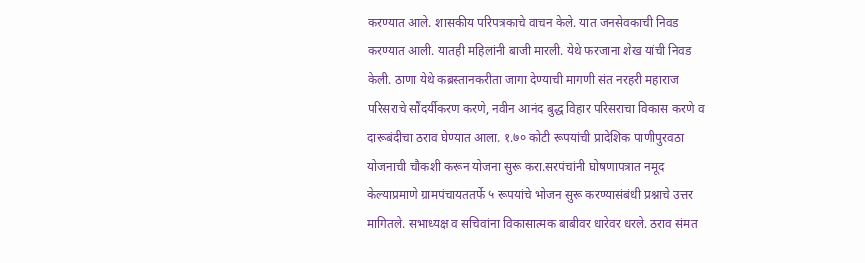करण्यात आले. शासकीय परिपत्रकाचे वाचन केले. यात जनसेवकाची निवड करण्यात आली. यातही महिलांनी बाजी मारली. येथे फरजाना शेख यांची निवड केली. ठाणा येथे कब्रस्तानकरीता जागा देण्याची मागणी संत नरहरी महाराज परिसराचे सौंदर्यीकरण करणे, नवीन आनंद बुद्ध विहार परिसराचा विकास करणे व दारूबंदीचा ठराव घेण्यात आला. १.७० कोटी रूपयांची प्रादेशिक पाणीपुरवठा योजनाची चौकशी करून योजना सुरू करा.सरपंचांनी घोषणापत्रात नमूद केल्याप्रमाणे ग्रामपंचायततर्फे ५ रूपयांचे भोजन सुरू करण्यासंबंधी प्रश्नाचे उत्तर मागितले. सभाध्यक्ष व सचिवांना विकासात्मक बाबीवर धारेवर धरले. ठराव संमत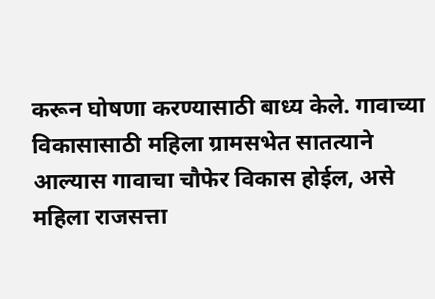करून घोषणा करण्यासाठी बाध्य केले. गावाच्या विकासासाठी महिला ग्रामसभेत सातत्याने आल्यास गावाचा चौफेर विकास होईल, असे महिला राजसत्ता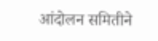आंदोलन समितीने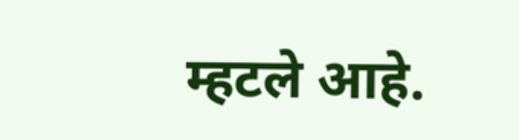म्हटले आहे.